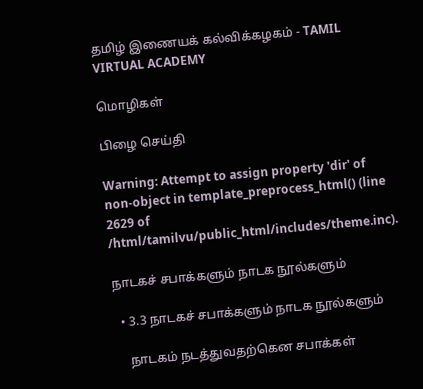தமிழ் இணையக் கல்விக்கழகம் - TAMIL VIRTUAL ACADEMY

மொழிகள்

பிழை செய்தி

Warning: Attempt to assign property 'dir' of non-object in template_preprocess_html() (line 2629 of /html/tamilvu/public_html/includes/theme.inc).

நாடகச் சபாக்களும் நாடக நூல்களும்

  • 3.3 நாடகச் சபாக்களும் நாடக நூல்களும்

    நாடகம் நடத்துவதற்கென சபாக்கள்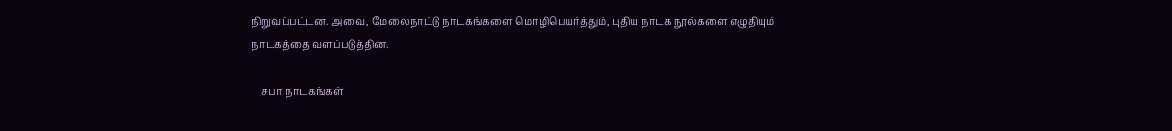நிறுவப்பட்டன. அவை, மேலைநாட்டு நாடகங்களை மொழிபெயர்த்தும், புதிய நாடக நூல்களை எழுதியும் நாடகத்தை வளப்படுத்தின.

    சபா நாடகங்கள்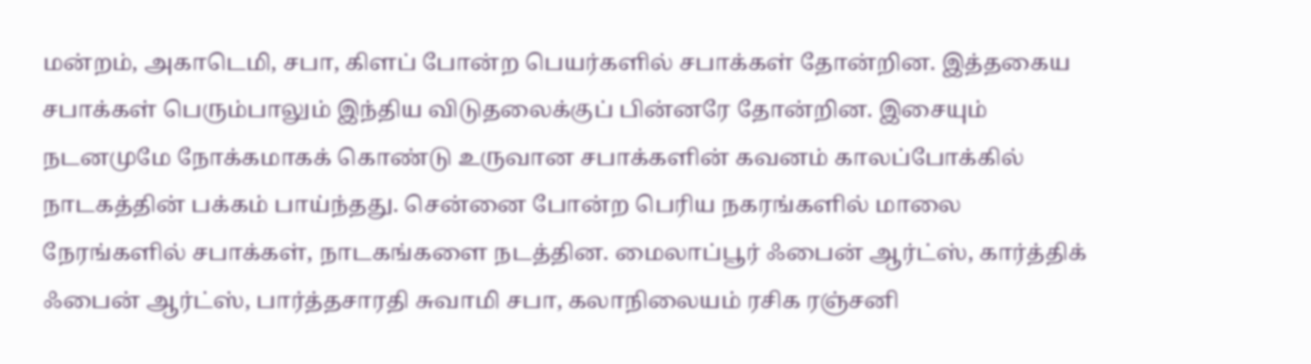மன்றம், அகாடெமி, சபா, கிளப் போன்ற பெயர்களில் சபாக்கள் தோன்றின. இத்தகைய சபாக்கள் பெரும்பாலும் இந்திய விடுதலைக்குப் பின்னரே தோன்றின. இசையும் நடனமுமே நோக்கமாகக் கொண்டு உருவான சபாக்களின் கவனம் காலப்போக்கில் நாடகத்தின் பக்கம் பாய்ந்தது. சென்னை போன்ற பெரிய நகரங்களில் மாலை நேரங்களில் சபாக்கள், நாடகங்களை நடத்தின. மைலாப்பூர் ஃபைன் ஆர்ட்ஸ், கார்த்திக் ஃபைன் ஆர்ட்ஸ், பார்த்தசாரதி சுவாமி சபா, கலாநிலையம் ரசிக ரஞ்சனி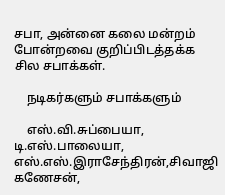சபா, அன்னை கலை மன்றம் போன்றவை குறிப்பிடத்தக்க சில சபாக்கள்.

    நடிகர்களும் சபாக்களும்

    எஸ்.வி.சுப்பையா, டி.எஸ்.பாலையா, எஸ்.எஸ்.இராசேந்திரன்,சிவாஜி கணேசன்,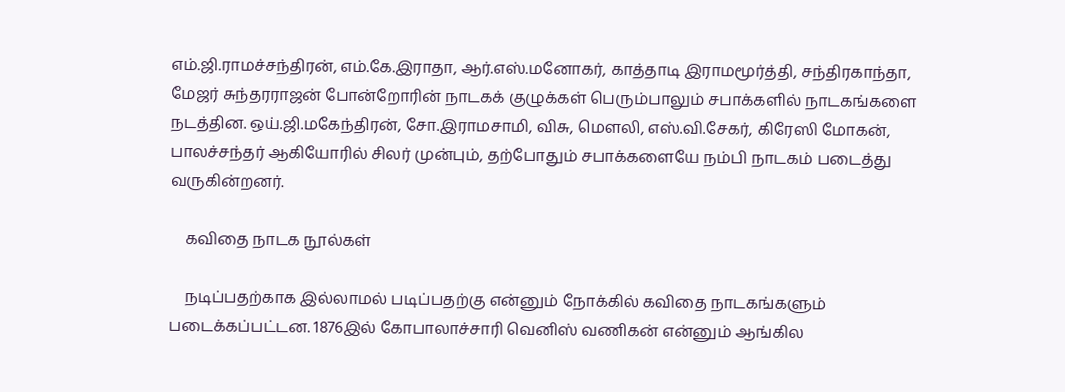எம்.ஜி.ராமச்சந்திரன், எம்.கே.இராதா, ஆர்.எஸ்.மனோகர், காத்தாடி இராமமூர்த்தி, சந்திரகாந்தா, மேஜர் சுந்தரராஜன் போன்றோரின் நாடகக் குழுக்கள் பெரும்பாலும் சபாக்களில் நாடகங்களை நடத்தின. ஒய்.ஜி.மகேந்திரன், சோ.இராமசாமி, விசு, மௌலி, எஸ்.வி.சேகர், கிரேஸி மோகன், பாலச்சந்தர் ஆகியோரில் சிலர் முன்பும், தற்போதும் சபாக்களையே நம்பி நாடகம் படைத்து வருகின்றனர்.

    கவிதை நாடக நூல்கள்

    நடிப்பதற்காக இல்லாமல் படிப்பதற்கு என்னும் நோக்கில் கவிதை நாடகங்களும் படைக்கப்பட்டன. 1876இல் கோபாலாச்சாரி வெனிஸ் வணிகன் என்னும் ஆங்கில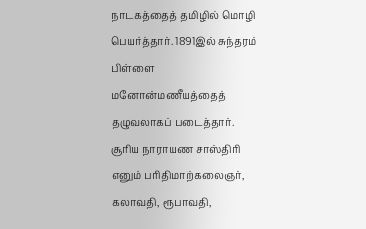நாடகத்தைத் தமிழில் மொழி பெயர்த்தார். 1891இல் சுந்தரம் பிள்ளை மனோன்மணீயத்தைத் தழுவலாகப் படைத்தார். சூரிய நாராயண சாஸ்திரி எனும் பரிதிமாற்கலைஞர், கலாவதி, ரூபாவதி,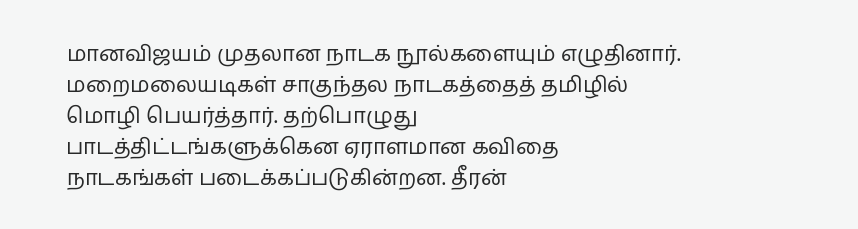மானவிஜயம் முதலான நாடக நூல்களையும் எழுதினார். மறைமலையடிகள் சாகுந்தல நாடகத்தைத் தமிழில் மொழி பெயர்த்தார். தற்பொழுது பாடத்திட்டங்களுக்கென ஏராளமான கவிதை நாடகங்கள் படைக்கப்படுகின்றன. தீரன்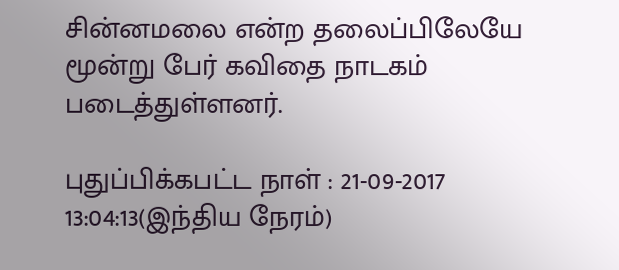சின்னமலை என்ற தலைப்பிலேயே மூன்று பேர் கவிதை நாடகம் படைத்துள்ளனர்.

புதுப்பிக்கபட்ட நாள் : 21-09-2017 13:04:13(இந்திய நேரம்)